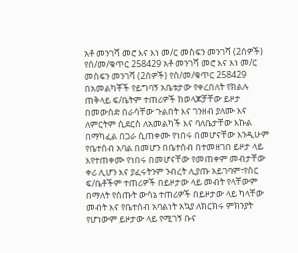አቶ መንገሻ መሮ እና እነ መ/ር መስፍን መንገሻ (2ሰዎች) የሰ/መ/ቁጥር 258429 አቶ መንገሻ መሮ እና እነ መ/ር መስፍን መንገሻ (2ሰዎች) የሰ/መ/ቁጥር 258429 በአመልካቾች የይግባኝ አቤቱታው የቀረበለት የክልሉ ጠቅላይ ፍ/ቤትም ተጠሪዎች ከወላጆቻቸው ይዞታ በመውሰድ በራሳቸው ጉልበት እና ገንዘብ ያለሙ እና ለምርትም ሲደርስ ለአመልካች እና ባለቤታቸው እኩል በማካፈል በጋራ ሲጠቀሙ የነበሩ በመሆናቸው እንዲሁም የቤተሰብ አባል በመሆን በቤተሰብ በተመዘገበ ይዞታ ላይ እየተጠቀሙ የነበሩ በመሆናቸው የመጠቀም መብታቸው ቀሪ ሊሆን እና ያፈሩትንም ንብረት ሊያጡ አይገባም፣የስር ፍ/ቤቶችም ተጠሪዎች በይዞታው ላይ መብት የላቸውም በማለት የሰጡት ውሳኔ ተጠሪዎች በይዞታው ላይ ካላቸው መብት እና የቤተሰብ አባልነት አኳያ ለክርክሩ ምክንያት የሆነውም ይዞታው ላይ የሚገኝ ቡና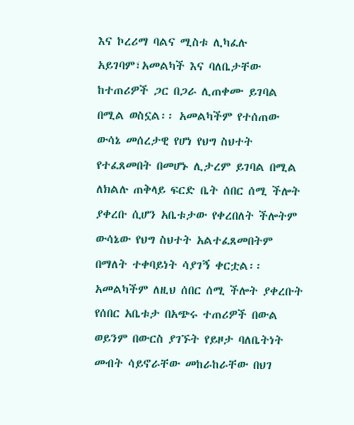እና ኮረሪማ ባልና ሚስቱ ሊካፈሉ አይገባም፣አመልካች እና ባለቤታቸው ከተጠሪዎች ጋር በጋራ ሊጠቀሙ ይገባል በሚል ወስኗል፡፡ አመልካችም የተሰጠው ውሳኔ መሰረታዊ የሆነ የህግ ስህተት የተፈጸመበት በመሆኑ ሊታረም ይገባል በሚል ለክልሉ ጠቅላይ ፍርድ ቤት ሰበር ሰሚ ችሎት ያቀረቡ ሲሆን አቤቱታው የቀረበለት ችሎትም ውሳኔው የህግ ስህተት አልተፈጸመበትም በማለት ተቀባይነት ሳያገኝ ቀርቷል፡፡ አመልካችም ለዚህ ሰበር ሰሚ ችሎት ያቀረቡት የሰበር አቤቱታ በአጭሩ ተጠሪዎች በውል ወይንም በውርስ ያገኙት የይዞታ ባለቤትነት መብት ሳይኖራቸው መከራከራቸው በህገ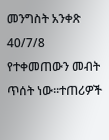መንግስት አንቀጽ 40/7/8 የተቀመጠውን መብት ጥሰት ነው፡፡ተጠሪዎች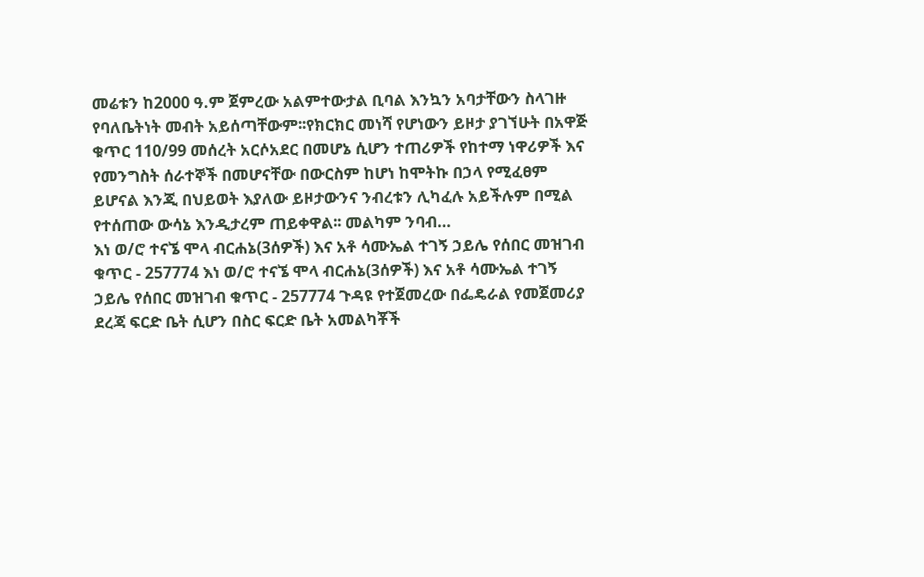መሬቱን ከ2000 ዓ.ም ጀምረው አልምተውታል ቢባል እንኳን አባታቸውን ስላገዙ የባለቤትነት መብት አይሰጣቸውም፡፡የክርክር መነሻ የሆነውን ይዞታ ያገኘሁት በአዋጅ ቁጥር 110/99 መሰረት አርሶአደር በመሆኔ ሲሆን ተጠሪዎች የከተማ ነዋሪዎች እና የመንግስት ሰራተኞች በመሆናቸው በውርስም ከሆነ ከሞትኩ በኃላ የሚፈፀም ይሆናል እንጂ በህይወት እያለው ይዞታውንና ንብረቱን ሊካፈሉ አይችሉም በሚል የተሰጠው ውሳኔ እንዲታረም ጠይቀዋል፡፡ መልካም ንባብ…
እነ ወ/ሮ ተናኜ ሞላ ብርሐኔ(3ሰዎች) እና አቶ ሳሙኤል ተገኝ ኃይሌ የሰበር መዝገብ ቁጥር - 257774 እነ ወ/ሮ ተናኜ ሞላ ብርሐኔ(3ሰዎች) እና አቶ ሳሙኤል ተገኝ ኃይሌ የሰበር መዝገብ ቁጥር - 257774 ጉዳዩ የተጀመረው በፌዴራል የመጀመሪያ ደረጃ ፍርድ ቤት ሲሆን በስር ፍርድ ቤት አመልካቾች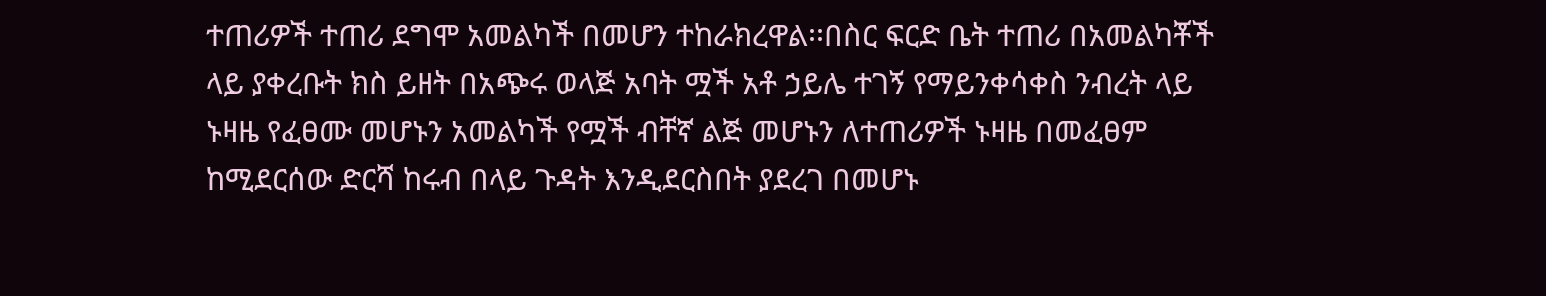ተጠሪዎች ተጠሪ ደግሞ አመልካች በመሆን ተከራክረዋል፡፡በስር ፍርድ ቤት ተጠሪ በአመልካቾች ላይ ያቀረቡት ክስ ይዘት በአጭሩ ወላጅ አባት ሟች አቶ ኃይሌ ተገኝ የማይንቀሳቀስ ንብረት ላይ ኑዛዜ የፈፀሙ መሆኑን አመልካች የሟች ብቸኛ ልጅ መሆኑን ለተጠሪዎች ኑዛዜ በመፈፀም ከሚደርሰው ድርሻ ከሩብ በላይ ጉዳት እንዲደርስበት ያደረገ በመሆኑ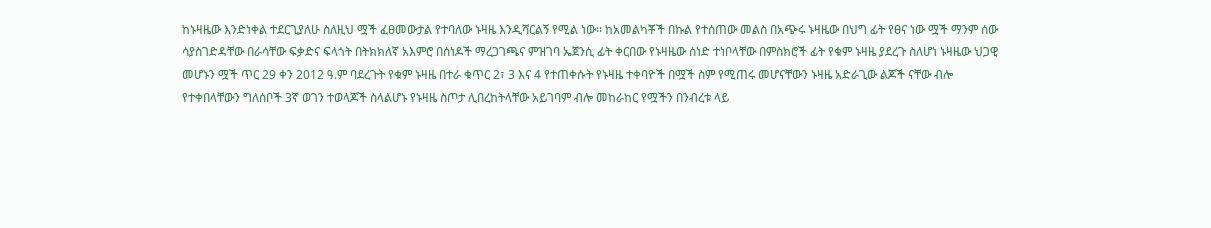ከኑዛዜው እንድነቀል ተደርጊያለሁ ስለዚህ ሟች ፈፀመውታል የተባለው ኑዛዜ እንዲሻርልኝ የሚል ነው፡፡ ከአመልካቾች በኩል የተሰጠው መልስ በአጭሩ ኑዛዜው በህግ ፊት የፀና ነው ሟች ማንም ሰው ሳያስገድዳቸው በራሳቸው ፍቃድና ፍላጎት በትክክለኛ አእምሮ በሰነዶች ማረጋገጫና ምዝገባ ኤጀንሲ ፊት ቀርበው የኑዛዜው ሰነድ ተነቦላቸው በምስክሮች ፊት የቁም ኑዛዜ ያደረጉ ስለሆነ ኑዛዜው ህጋዊ መሆኑን ሟች ጥር 29 ቀን 2012 ዓ.ም ባደረጉት የቁም ኑዛዜ በተራ ቁጥር 2፣ 3 እና 4 የተጠቀሱት የኑዛዜ ተቀባዮች በሟች ስም የሚጠሩ መሆናቸውን ኑዛዜ አድራጊው ልጆች ናቸው ብሎ የተቀበላቸውን ግለሰቦች 3ኛ ወገን ተወላጆች ስላልሆኑ የኑዛዜ ስጦታ ሊበረከትላቸው አይገባም ብሎ መከራከር የሟችን በንብረቱ ላይ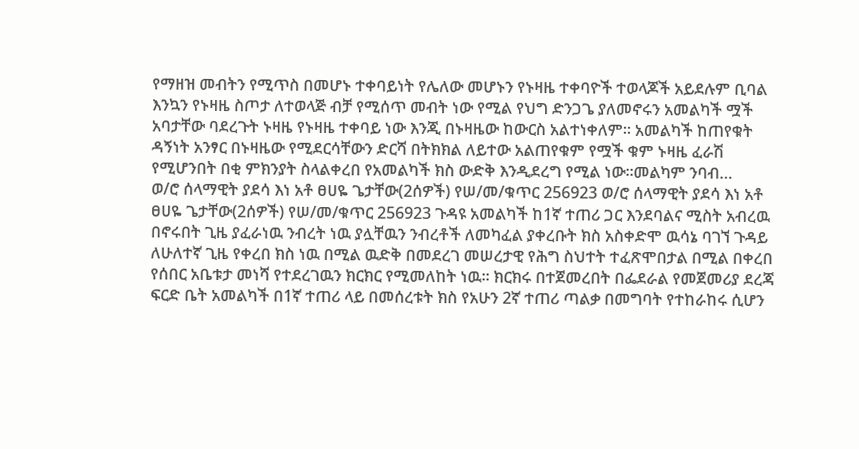የማዘዝ መብትን የሚጥስ በመሆኑ ተቀባይነት የሌለው መሆኑን የኑዛዜ ተቀባዮች ተወላጆች አይደሉም ቢባል እንኳን የኑዛዜ ስጦታ ለተወላጅ ብቻ የሚሰጥ መብት ነው የሚል የህግ ድንጋጌ ያለመኖሩን አመልካች ሟች አባታቸው ባደረጉት ኑዛዜ የኑዛዜ ተቀባይ ነው እንጂ በኑዛዜው ከውርስ አልተነቀለም፡፡ አመልካች ከጠየቁት ዳኝነት አንፃር በኑዛዜው የሚደርሳቸውን ድርሻ በትክክል ለይተው አልጠየቁም የሟች ቁም ኑዛዜ ፈራሽ የሚሆንበት በቂ ምክንያት ስላልቀረበ የአመልካች ክስ ውድቅ እንዲደረግ የሚል ነው፡፡መልካም ንባብ…
ወ/ሮ ሰላማዊት ያደሳ እነ አቶ ፀሀዬ ጌታቸው(2ሰዎች) የሠ/መ/ቁጥር 256923 ወ/ሮ ሰላማዊት ያደሳ እነ አቶ ፀሀዬ ጌታቸው(2ሰዎች) የሠ/መ/ቁጥር 256923 ጉዳዩ አመልካች ከ1ኛ ተጠሪ ጋር እንደባልና ሚስት አብረዉ በኖሩበት ጊዜ ያፈራነዉ ንብረት ነዉ ያሏቸዉን ንብረቶች ለመካፈል ያቀረቡት ክስ አስቀድሞ ዉሳኔ ባገኘ ጉዳይ ለሁለተኛ ጊዜ የቀረበ ክስ ነዉ በሚል ዉድቅ በመደረገ መሠረታዊ የሕግ ስህተት ተፈጽሞበታል በሚል በቀረበ የሰበር አቤቱታ መነሻ የተደረገዉን ክርክር የሚመለከት ነዉ፡፡ ክርክሩ በተጀመረበት በፌደራል የመጀመሪያ ደረጃ ፍርድ ቤት አመልካች በ1ኛ ተጠሪ ላይ በመሰረቱት ክስ የአሁን 2ኛ ተጠሪ ጣልቃ በመግባት የተከራከሩ ሲሆን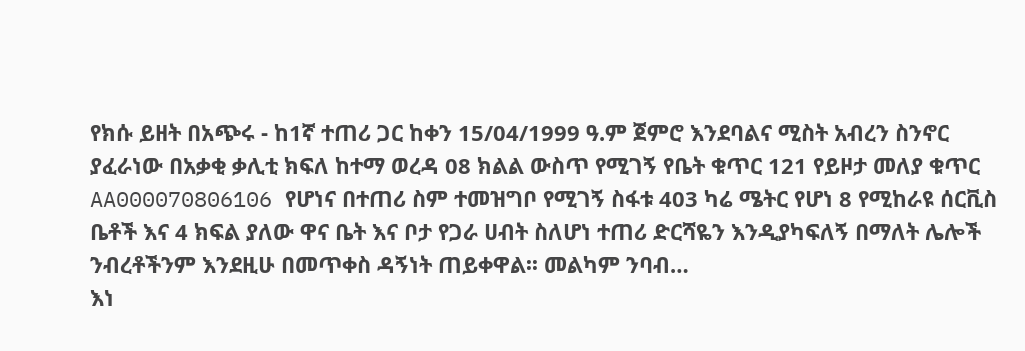የክሱ ይዘት በአጭሩ - ከ1ኛ ተጠሪ ጋር ከቀን 15/04/1999 ዓ.ም ጀምሮ እንደባልና ሚስት አብረን ስንኖር ያፈራነው በአቃቂ ቃሊቲ ክፍለ ከተማ ወረዳ 08 ክልል ውስጥ የሚገኝ የቤት ቁጥር 121 የይዞታ መለያ ቁጥር AA000070806106 የሆነና በተጠሪ ስም ተመዝግቦ የሚገኝ ስፋቱ 403 ካሬ ሜትር የሆነ 8 የሚከራዩ ሰርቪስ ቤቶች እና 4 ክፍል ያለው ዋና ቤት እና ቦታ የጋራ ሀብት ስለሆነ ተጠሪ ድርሻዬን እንዲያካፍለኝ በማለት ሌሎች ንብረቶችንም እንደዚሁ በመጥቀስ ዳኝነት ጠይቀዋል፡፡ መልካም ንባብ…
እነ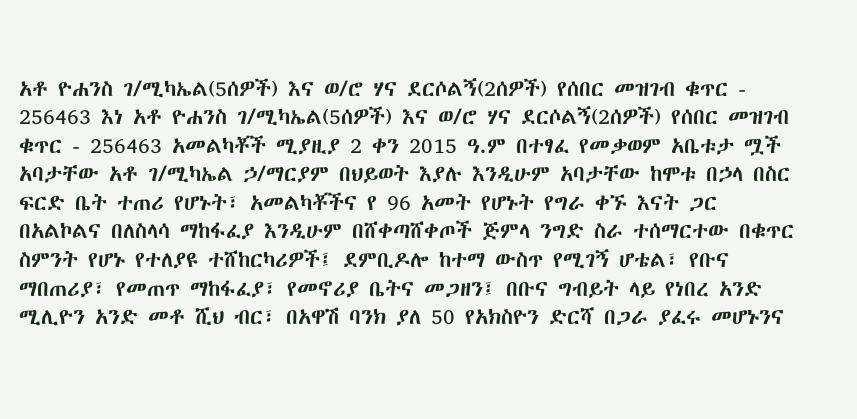አቶ ዮሐንስ ገ/ሚካኤል(5ሰዎች) እና ወ/ሮ ሃና ደርሶልኝ(2ሰዎች) የሰበር መዝገብ ቁጥር - 256463 እነ አቶ ዮሐንስ ገ/ሚካኤል(5ሰዎች) እና ወ/ሮ ሃና ደርሶልኝ(2ሰዎች) የሰበር መዝገብ ቁጥር - 256463 አመልካቾች ሚያዚያ 2 ቀን 2015 ዓ.ም በተፃፈ የመቃወም አቤቱታ ሟች አባታቸው አቶ ገ/ሚካኤል ኃ/ማርያም በህይወት እያሉ እንዲሁም አባታቸው ከሞቱ በኃላ በስር ፍርድ ቤት ተጠሪ የሆኑት፣ አመልካቾችና የ 96 አመት የሆኑት የግራ ቀኙ እናት ጋር በአልኮልና በለስላሳ ማከፋፈያ እንዲሁም በሸቀጣሸቀጦች ጅምላ ንግድ ስራ ተሰማርተው በቁጥር ስምንት የሆኑ የተለያዩ ተሸከርካሪዎች፤ ደምቢዶሎ ከተማ ውስጥ የሚገኝ ሆቴል፣ የቡና ማበጠሪያ፣ የመጠጥ ማከፋፈያ፣ የመኖሪያ ቤትና መጋዘን፤ በቡና ግብይት ላይ የነበረ አንድ ሚሊዮን አንድ መቶ ሺህ ብር፣ በአዋሽ ባንክ ያለ 50 የአክስዮን ድርሻ በጋራ ያፈሩ መሆኑንና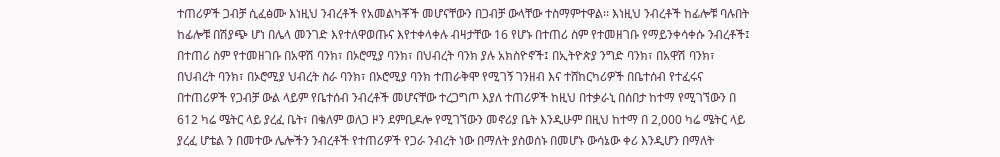ተጠሪዎች ጋብቻ ሲፈፅሙ እነዚህ ንብረቶች የአመልካቾች መሆናቸውን በጋብቻ ውላቸው ተስማምተዋል፡፡ እነዚህ ንብረቶች ከፊሎቹ ባሉበት ከፊሎቹ በሽያጭ ሆነ በሌላ መንገድ እየተለዋወጡና እየተቀላቀሉ ብዛታቸው 16 የሆኑ በተጠሪ ስም የተመዘገቡ የማይንቀሳቀሱ ንብረቶች፤ በተጠሪ ስም የተመዘገቡ በአዋሽ ባንክ፣ በኦሮሚያ ባንክ፣ በህብረት ባንክ ያሉ አክስዮኖች፤ በኢትዮጵያ ንግድ ባንክ፣ በአዋሽ ባንክ፣ በህብረት ባንክ፣ በኦሮሚያ ህብረት ስራ ባንክ፣ በኦሮሚያ ባንክ ተጠራቅሞ የሚገኝ ገንዘብ እና ተሸከርካሪዎች በቤተሰብ የተፈሩና በተጠሪዎች የጋብቻ ውል ላይም የቤተሰብ ንብረቶች መሆናቸው ተረጋግጦ እያለ ተጠሪዎች ከዚህ በተቃራኒ በሰበታ ከተማ የሚገኘውን በ 612 ካሬ ሜትር ላይ ያረፈ ቤት፣ በቄለም ወለጋ ዞን ደምቢዶሎ የሚገኘውን መኖሪያ ቤት እንዲሁም በዚህ ከተማ በ 2,000 ካሬ ሜትር ላይ ያረፈ ሆቴል ን በመተው ሌሎችን ንብረቶች የተጠሪዎች የጋራ ንብረት ነው በማለት ያስወሰኑ በመሆኑ ውሳኔው ቀሪ እንዲሆን በማለት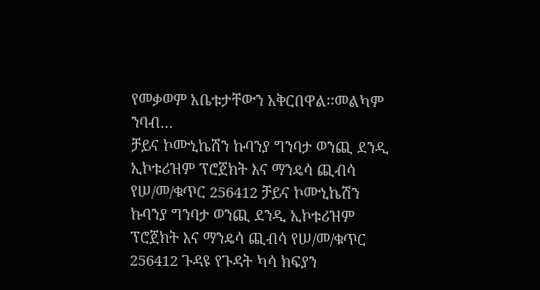የመቃወም አቤቱታቸውን አቅርበዋል፡፡መልካም ንባብ…
ቻይና ኮሙኒኬሽን ኩባንያ ግንባታ ወንጪ ደንዲ ኢኮቱሪዝም ፕሮጀክት እና ማንዴሳ ጪብሳ የሠ/መ/ቁጥር 256412 ቻይና ኮሙኒኬሽን ኩባንያ ግንባታ ወንጪ ደንዲ ኢኮቱሪዝም ፕሮጀክት እና ማንዴሳ ጪብሳ የሠ/መ/ቁጥር 256412 ጉዳዩ የጉዳት ካሳ ክፍያን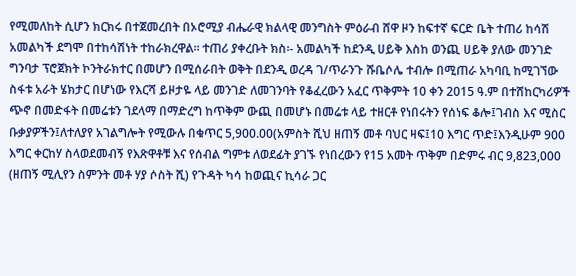የሚመለከት ሲሆን ክርክሩ በተጀመረበት በኦሮሚያ ብሔራዊ ክልላዊ መንግስት ምዕራብ ሸዋ ዞን ከፍተኛ ፍርድ ቤት ተጠሪ ከሳሽ አመልካች ደግሞ በተከሳሽነት ተከራክረዋል፡፡ ተጠሪ ያቀረቡት ክስ፡- አመልካች ከደንዲ ሀይቅ እስከ ወንጪ ሀይቅ ያለው መንገድ ግንባታ ፕሮጀክት ኮንትራክተር በመሆን በሚሰራበት ወቅት በደንዲ ወረዳ ገ/ጥራንጉ ሹቤሶሌ ተብሎ በሚጠራ አካባቢ ከሚገኘው ስፋቱ አራት ሄክታር በሆነው የእርሻ ይዞታዬ ላይ መንገድ ለመገንባት የቆፈረውን አፈር ጥቅምት 10 ቀን 2015 ዓ.ም በተሸከርካሪዎች ጭኖ በመድፋት በመሬቱን ገደላማ በማድረግ ከጥቅም ውጪ በመሆኑ በመሬቱ ላይ ተዘርቶ የነበሩትን የሰነፍ ቆሎ፤ገብስ እና ሚስር ቡቃያዎችን፤ለተለያየ አገልግሎት የሚውሉ በቁጥር 5,900.00(አምስት ሺህ ዘጠኝ መቶ ባህር ዛፍ፤10 እግር ጥድ፤እንዲሁም 900 እግር ቀርከሃ ስላወደመብኝ የእጽዋቶቹ እና የሰብል ግምቱ ለወደፊት ያገኙ የነበረውን የ15 አመት ጥቅም በድምሩ ብር 9,823,000 (ዘጠኝ ሚሊየን ስምንት መቶ ሃያ ሶስት ሺ) የጉዳት ካሳ ከወጪና ኪሳራ ጋር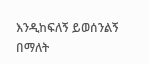እንዲከፍለኝ ይወሰንልኝ በማለት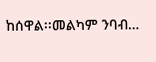ከሰዋል፡፡መልካም ንባብ…